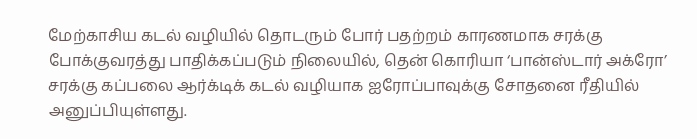மேற்காசிய கடல் வழியில் தொடரும் போர் பதற்றம் காரணமாக சரக்கு போக்குவரத்து பாதிக்கப்படும் நிலையில், தென் கொரியா ‘பான்ஸ்டார் அக்ரோ’ சரக்கு கப்பலை ஆர்க்டிக் கடல் வழியாக ஐரோப்பாவுக்கு சோதனை ரீதியில் அனுப்பியுள்ளது.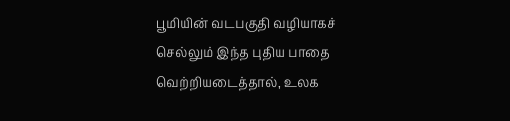பூமியின் வடபகுதி வழியாகச் செல்லும் இந்த புதிய பாதை வெற்றியடைத்தால், உலக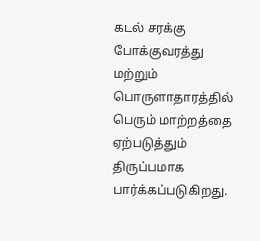கடல் சரக்கு போக்குவரத்து மற்றும் பொருளாதாரத்தில் பெரும் மாற்றத்தை ஏற்படுத்தும் திருப்பமாக பார்க்கப்படுகிறது.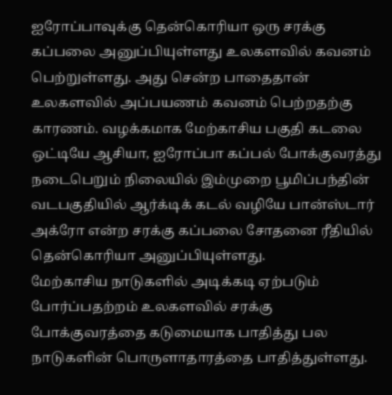ஐரோப்பாவுக்கு தென்கொரியா ஒரு சரக்கு கப்பலை அனுப்பியுள்ளது உலகளவில் கவனம் பெற்றுள்ளது. அது சென்ற பாதைதான் உலகளவில் அப்பயணம் கவனம் பெற்றதற்கு காரணம். வழக்கமாக மேற்காசிய பகுதி கடலை ஒட்டியே ஆசியா, ஐரோப்பா கப்பல் போக்குவரத்து நடைபெறும் நிலையில் இம்முறை பூமிப்பந்தின் வடபகுதியில் ஆர்க்டிக் கடல் வழியே பான்ஸ்டார் அக்ரோ என்ற சரக்கு கப்பலை சோதனை ரீதியில் தென்கொரியா அனுப்பியுள்ளது.
மேற்காசிய நாடுகளில் அடிக்கடி ஏற்படும் போர்ப்பதற்றம் உலகளவில் சரக்கு போக்குவரத்தை கடுமையாக பாதித்து பல நாடுகளின் பொருளாதாரத்தை பாதித்துள்ளது.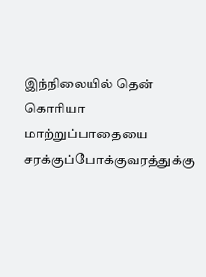இந்நிலையில் தென் கொரியா மாற்றுப்பாதையை சரக்குப்போக்குவரத்துக்கு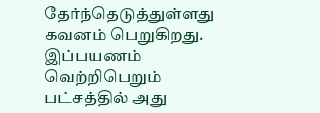தேர்ந்தெடுத்துள்ளது கவனம் பெறுகிறது. இப்பயணம் வெற்றிபெறும் பட்சத்தில் அது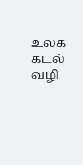உலக கடல் வழி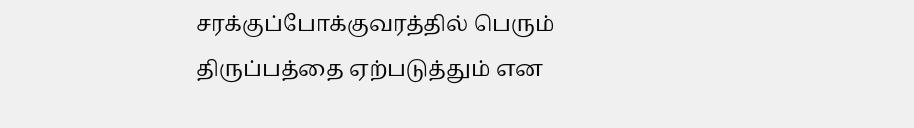சரக்குப்போக்குவரத்தில் பெரும் திருப்பத்தை ஏற்படுத்தும் என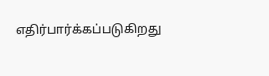எதிர்பார்க்கப்படுகிறது